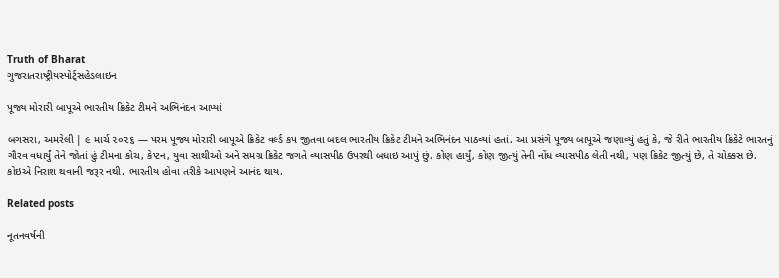Truth of Bharat
ગુજરાતરાષ્ટ્રીયસ્પોર્ટ્સહેડલાઇન

પૂજ્ય મોરારી બાપૂએ ભારતીય ક્રિકેટ ટીમને અભિનંદન આપ્યાં

બગસરા, અમરેલી | ૯ માર્ચ ૨૦૨૬ — પરમ પૂજ્ય મોરારી બાપૂએ ક્રિકેટ વર્લ્ડ કપ જીતવા બદલ ભારતીય ક્રિકેટ ટીમને અભિનંદન પાઠવ્યાં હતાં. આ પ્રસંગે પૂજ્ય બાપૂએ જણાવ્યું હતું કે, જે રીતે ભારતીય ક્રિકેટે ભારતનું ગૌરવ વધાર્યું તેને જોતાં હું ટીમના કોચ, કેપ્ટન, યુવા સાથીઓ અને સમગ્ર ક્રિકેટ જગતે વ્યાસપીઠ ઉપરથી બધાઇ આપું છું. કોણ હાર્યું, કોણ જીત્યું તેની નોંધ વ્યાસપીઠ લેતી નથી, પણ ક્રિકેટ જીત્યું છે, તે ચોક્કસ છે. કોઇએ નિરાશ થવાની જરૂર નથી. ભારતીય હોવા તરીકે આપણને આનંદ થાય.

Related posts

નૂતનવર્ષની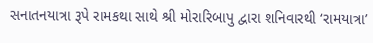સનાતનયાત્રા રૂપે રામકથા સાથે શ્રી મોરારિબાપુ દ્વારા શનિવારથી ‘રામયાત્રા’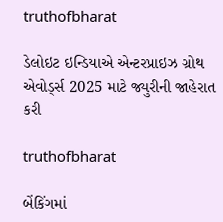truthofbharat

ડેલોઇટ ઇન્ડિયાએ એન્ટરપ્રાઇઝ ગ્રોથ એવોર્ડ્સ 2025 માટે જ્યુરીની જાહેરાત કરી

truthofbharat

બેંકિંગમાં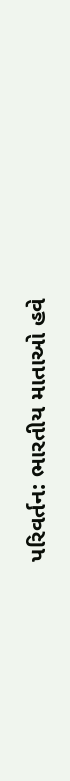પરિવર્તન: ભારતીય માતાઓ હવે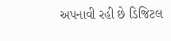અપનાવી રહી છે ડિજિટલ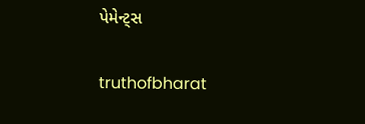પેમેન્ટ્સ

truthofbharat